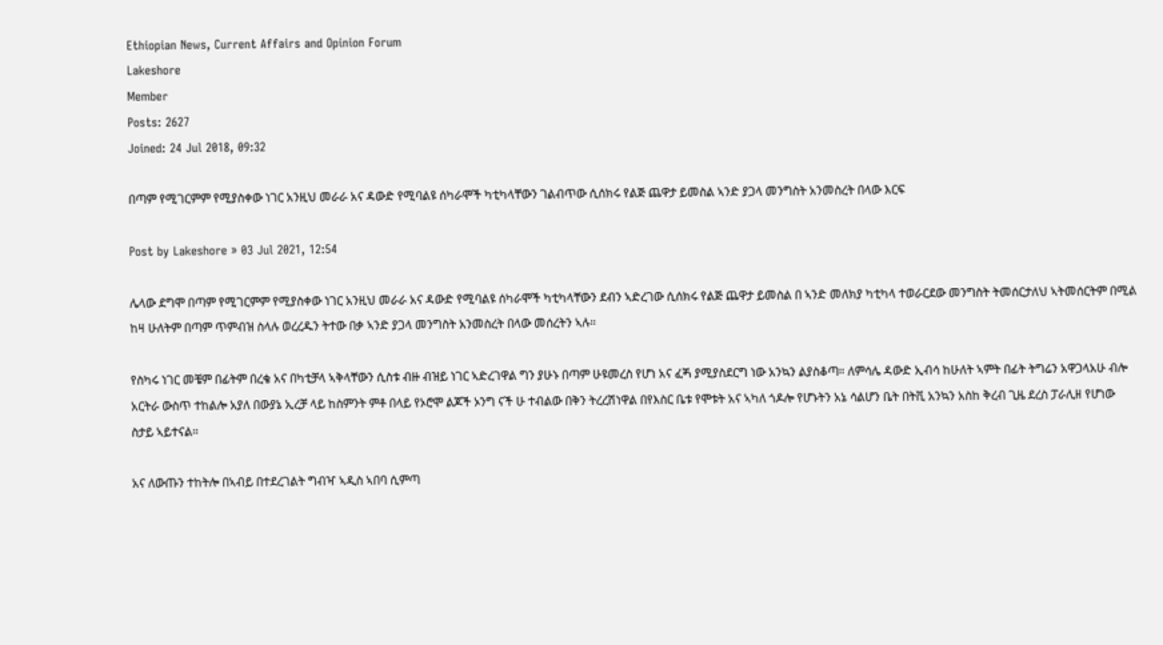Ethiopian News, Current Affairs and Opinion Forum
Lakeshore
Member
Posts: 2627
Joined: 24 Jul 2018, 09:32

በጣም የሚገርምም የሚያስቀው ነገር አንዚህ መራራ አና ዳውድ የሚባልዩ ሰካራሞች ካቲካላቸውን ገልብጥው ሲሰክሩ የልጅ ጨዋታ ይመስል ኣንድ ያጋላ መንግስት አንመስረት በላው እርፍ

Post by Lakeshore » 03 Jul 2021, 12:54

ሌላው ደግሞ በጣም የሚገርምም የሚያስቀው ነገር አንዚህ መራራ አና ዳውድ የሚባልዩ ሰካራሞች ካቲካላቸውን ደብን ኣድረገው ሲሰክሩ የልጅ ጨዋታ ይመስል በ ኣንድ መለክያ ካቲካላ ተወራርደው መንግስት ትመሰርታለህ ኣትመሰርትም በሚል ከዛ ሁለትም በጣም ጥምብዝ ስላሉ ወረረዱን ትተው በቃ ኣንድ ያጋላ መንግስት አንመስረት በላው መሰረትን ኣሉ።

የስካሩ ነገር መቼም በፊትም በረቄ አና በካቲቻላ ኣቅላቸውን ሲስቱ ብዙ ብዝይ ነገር ኣድረገዋል ግን ያሁኑ በጣም ሁዩመረስ የሆነ አና ፈጝ ያሚያስደርግ ነው አንኳን ልያስቆጣ። ለምሳሌ ዳውድ ኢብሳ ከሁለት ኣምት በፊት ትግሬን አዋጋላአሁ ብሎ አርትራ ውስጥ ተከልሎ አያለ በውያኔ ኢረቻ ላይ ከስምንት ምቶ በላይ የኦሮሞ ልጆች ኦንግ ናች ሁ ተብልው በቅን ትረረሽነዋል በየእስር ቤቱ የሞቱት አና ኣካለ ጎዶሎ የሆኑትን አኔ ሳልሆን ቤት በትቪ አንኳን አስከ ቅረብ ጊዜ ደረስ ፓራሊዘ የሆነው ስታይ ኣይተናል።

አና ለውጡን ተከትሎ በኣብይ በተደረገልት ግብዣ ኣዲስ ኣበባ ሲምጣ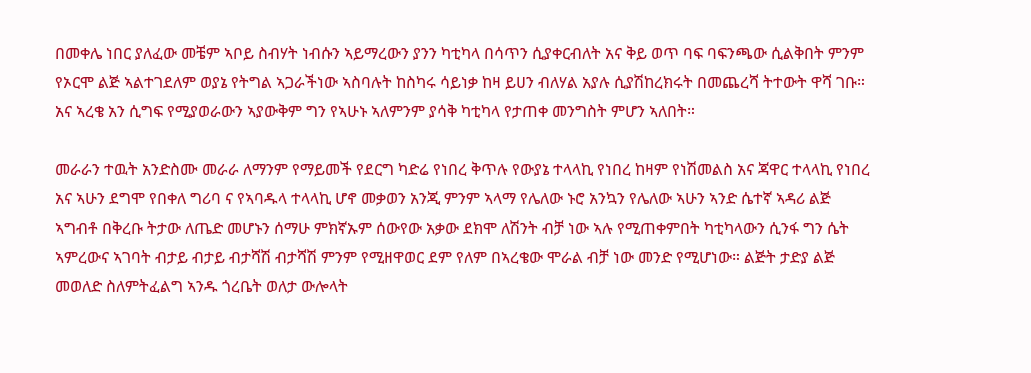በመቀሌ ነበር ያለፈው መቼም ኣቦይ ስብሃት ነብሱን ኣይማረውን ያንን ካቲካላ በሳጥን ሲያቀርብለት አና ቅይ ወጥ ባፍ ባፍንጫው ሲልቅበት ምንም የኦርሞ ልጅ ኣልተገደለም ወያኔ የትግል ኣጋራችነው ኣስባሉት ከስካሩ ሳይነቃ ከዛ ይሀን ብለሃል አያሉ ሲያሽከረክሩት በመጨረሻ ትተውት ዋሻ ገቡ። አና ኣረቄ አን ሲግፍ የሚያወራውን ኣያውቅም ግን የኣሁኑ ኣለምንም ያሳቅ ካቲካላ የታጠቀ መንግስት ምሆን ኣለበት።

መራራን ተዉት አንድስሙ መራራ ለማንም የማይመች የደርግ ካድሬ የነበረ ቅጥሉ የውያኔ ተላላኪ የነበረ ከዛም የነሽመልስ አና ጃዋር ተላላኪ የነበረ አና ኣሁን ደግሞ የበቀለ ግሪባ ና የኣባዱላ ተላላኪ ሆኖ መቃወን አንጂ ምንም ኣላማ የሌለው ኑሮ አንኳን የሌለው ኣሁን ኣንድ ሴተኛ ኣዳሪ ልጅ ኣግብቶ በቅረቡ ትታው ለጤድ መሆኑን ሰማሁ ምክኛኡም ሰውየው አቃው ደክሞ ለሽንት ብቻ ነው ኣሉ የሚጠቀምበት ካቲካላውን ሲንፋ ግን ሴት ኣምረውና ኣገባት ብታይ ብታይ ብታሻሽ ብታሻሽ ምንም የሚዘዋወር ደም የለም በኣረቄው ሞራል ብቻ ነው መንድ የሚሆነው። ልጅት ታድያ ልጅ መወለድ ስለምትፈልግ ኣንዱ ጎረቤት ወለታ ውሎላት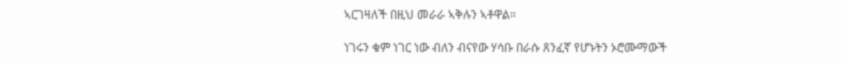ኣርገዛለች በዚህ መራራ ኣቅሉን ኣቶዋል።

ነገሩን ቁም ነገር ነው ብለን ብናየው ሃሳቡ በራሱ ጸንፈኛ የሆኑትን ኦሮሙማውች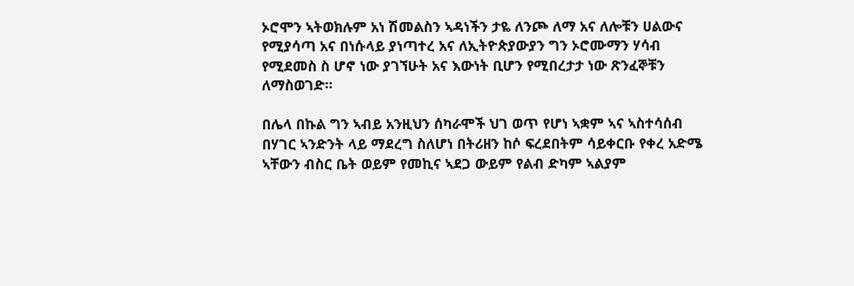ኦሮሞን ኣትወክሉም አነ ሽመልስን ኣዳነችን ታዬ ለንጮ ለማ አና ለሎቹን ሀልውና የሚያሳጣ አና በነሱላይ ያነጣተረ አና ለኢትዮጵያውያን ግን ኦሮሙማን ሃሳብ የሚደመስ ስ ሆኖ ነው ያገኘሁት አና እውነት ቢሆን የሚበረታታ ነው ጽንፈኞቹን ለማስወገድ።

በሌላ በኩል ግን ኣብይ አንዚህን ሰካራሞች ህገ ወጥ የሆነ ኣቋም ኣና ኣስተሳሰብ በሃገር ኣንድንት ላይ ማደረግ ስለሆነ በትሪዘን ከሶ ፍረደበትም ሳይቀርቡ የቀረ አድሜ ኣቸውን ብስር ቤት ወይም የመኪና ኣደጋ ውይም የልብ ድካም ኣልያም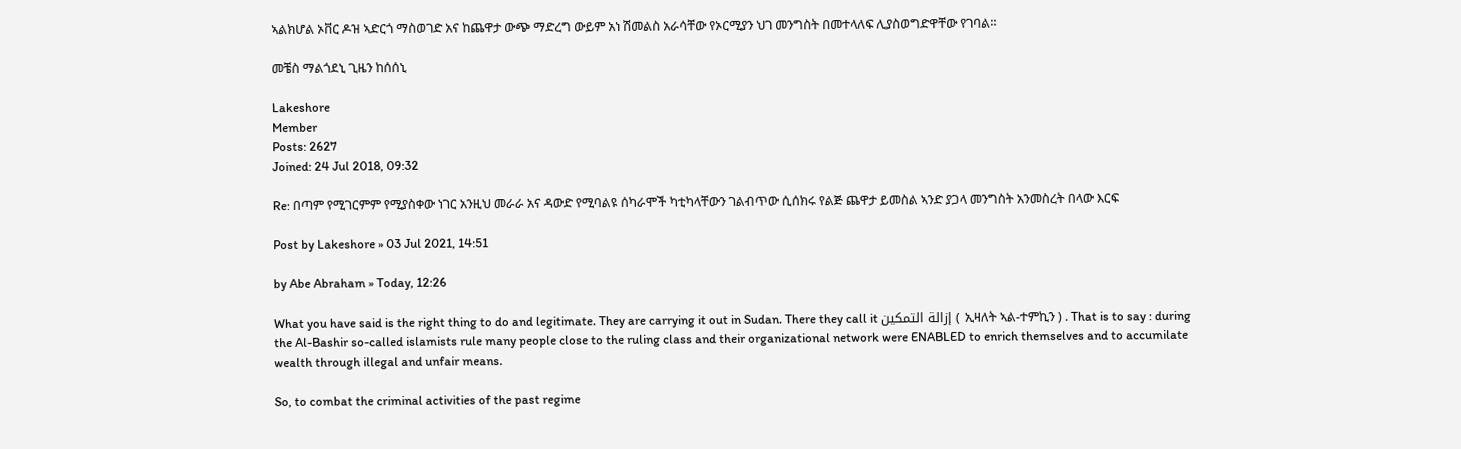ኣልክሆል ኦቨር ዶዝ ኣድርጎ ማስወገድ አና ከጨዋታ ውጭ ማድረግ ውይም አነ ሽመልስ አራሳቸው የኦርሚያን ህገ መንግስት በመተላለፍ ሊያስወግድዋቸው የገባል።

መቼስ ማልጎደኒ ጊዜን ከሰሰኒ

Lakeshore
Member
Posts: 2627
Joined: 24 Jul 2018, 09:32

Re: በጣም የሚገርምም የሚያስቀው ነገር አንዚህ መራራ አና ዳውድ የሚባልዩ ሰካራሞች ካቲካላቸውን ገልብጥው ሲሰክሩ የልጅ ጨዋታ ይመስል ኣንድ ያጋላ መንግስት አንመስረት በላው እርፍ

Post by Lakeshore » 03 Jul 2021, 14:51

by Abe Abraham » Today, 12:26

What you have said is the right thing to do and legitimate. They are carrying it out in Sudan. There they call it إزالة التمكين ( ኢዛለት ኣል-ተምኪን ) . That is to say : during the Al-Bashir so-called islamists rule many people close to the ruling class and their organizational network were ENABLED to enrich themselves and to accumilate wealth through illegal and unfair means.

So, to combat the criminal activities of the past regime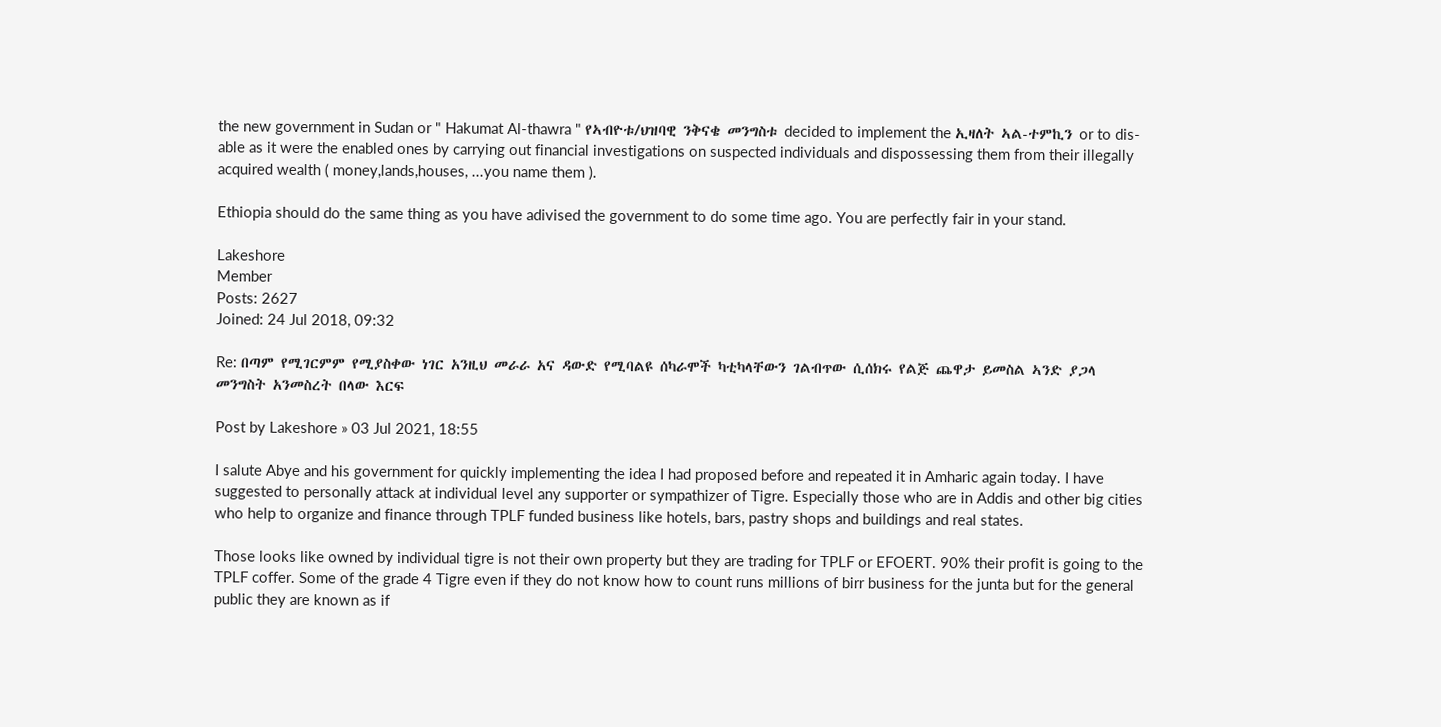the new government in Sudan or " Hakumat Al-thawra " የኣብዮቱ/ህዝባዊ ንቅናቄ መንግስቱ decided to implement the ኢዛለት ኣል-ተምኪን or to dis-able as it were the enabled ones by carrying out financial investigations on suspected individuals and dispossessing them from their illegally acquired wealth ( money,lands,houses, ...you name them ).

Ethiopia should do the same thing as you have adivised the government to do some time ago. You are perfectly fair in your stand.

Lakeshore
Member
Posts: 2627
Joined: 24 Jul 2018, 09:32

Re: በጣም የሚገርምም የሚያስቀው ነገር አንዚህ መራራ አና ዳውድ የሚባልዩ ሰካራሞች ካቲካላቸውን ገልብጥው ሲሰክሩ የልጅ ጨዋታ ይመስል ኣንድ ያጋላ መንግስት አንመስረት በላው እርፍ

Post by Lakeshore » 03 Jul 2021, 18:55

I salute Abye and his government for quickly implementing the idea I had proposed before and repeated it in Amharic again today. I have suggested to personally attack at individual level any supporter or sympathizer of Tigre. Especially those who are in Addis and other big cities who help to organize and finance through TPLF funded business like hotels, bars, pastry shops and buildings and real states.

Those looks like owned by individual tigre is not their own property but they are trading for TPLF or EFOERT. 90% their profit is going to the TPLF coffer. Some of the grade 4 Tigre even if they do not know how to count runs millions of birr business for the junta but for the general public they are known as if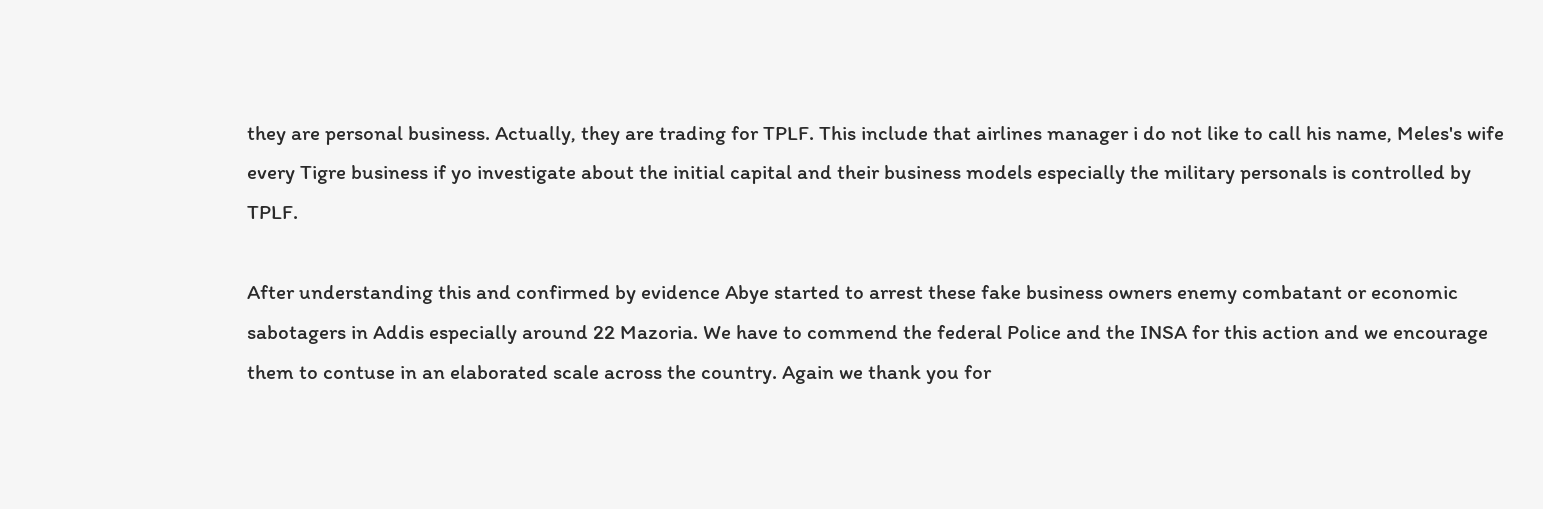they are personal business. Actually, they are trading for TPLF. This include that airlines manager i do not like to call his name, Meles's wife every Tigre business if yo investigate about the initial capital and their business models especially the military personals is controlled by TPLF.

After understanding this and confirmed by evidence Abye started to arrest these fake business owners enemy combatant or economic sabotagers in Addis especially around 22 Mazoria. We have to commend the federal Police and the INSA for this action and we encourage them to contuse in an elaborated scale across the country. Again we thank you for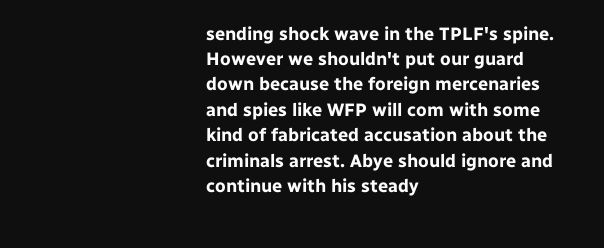sending shock wave in the TPLF's spine. However we shouldn't put our guard down because the foreign mercenaries and spies like WFP will com with some kind of fabricated accusation about the criminals arrest. Abye should ignore and continue with his steady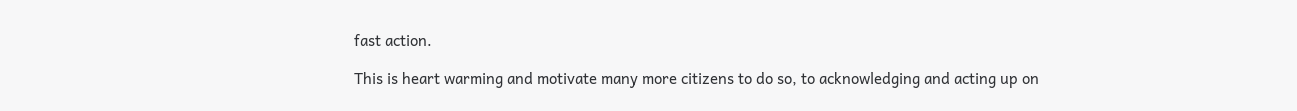fast action.

This is heart warming and motivate many more citizens to do so, to acknowledging and acting up on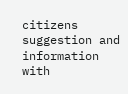citizens suggestion and information with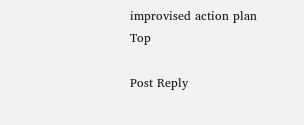improvised action plan
Top

Post Reply